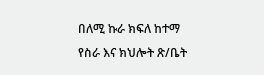በለሚ ኩራ ክፍለ ከተማ የስራ እና ክህሎት ጽ/ቤት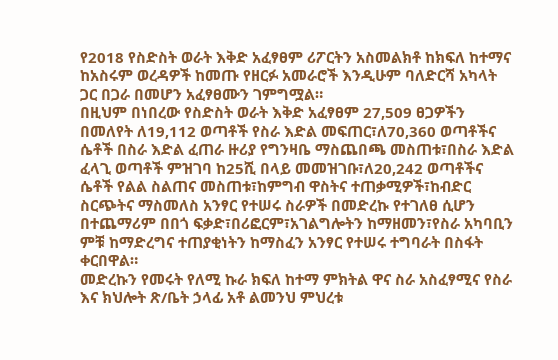የ2018 የስድስት ወራት እቅድ አፈፃፀም ሪፖርትን አስመልክቶ ከክፍለ ከተማና ከአስሩም ወረዳዎች ከመጡ የዘርፉ አመራሮች እንዲሁም ባለድርሻ አካላት ጋር በጋራ በመሆን አፈፃፀሙን ገምግሟል።
በዚህም በነበረው የስድስት ወራት እቅድ አፈፃፀም 27,509 ፀጋዎችን በመለየት ለ19,112 ወጣቶች የስራ እድል መፍጠር፣ለ70,360 ወጣቶችና ሴቶች በስራ እድል ፈጠራ ዙሪያ የግንዛቤ ማስጨበጫ መስጠቱ፣በስራ እድል ፈላጊ ወጣቶች ምዝገባ ከ25ሺ በላይ መመዝገቡ፣ለ20,242 ወጣቶችና ሴቶች የልል ስልጠና መስጠቱ፣ከምግብ ዋስትና ተጠቃሚዎች፣ከብድር ስርጭትና ማስመለስ አንፃር የተሠሩ ስራዎች በመድረኩ የተገለፀ ሲሆን በተጨማሪም በበጎ ፍቃድ፣በሪፎርም፣አገልግሎትን ከማዘመን፣የስራ አካባቢን ምቹ ከማድረግና ተጠያቂነትን ከማስፈን አንፃር የተሠሩ ተግባራት በስፋት ቀርበዋል።
መድረኩን የመሩት የለሚ ኩራ ክፍለ ከተማ ምክትል ዋና ስራ አስፈፃሚና የስራ እና ክህሎት ጽ/ቤት ኃላፊ አቶ ልመንህ ምህረቱ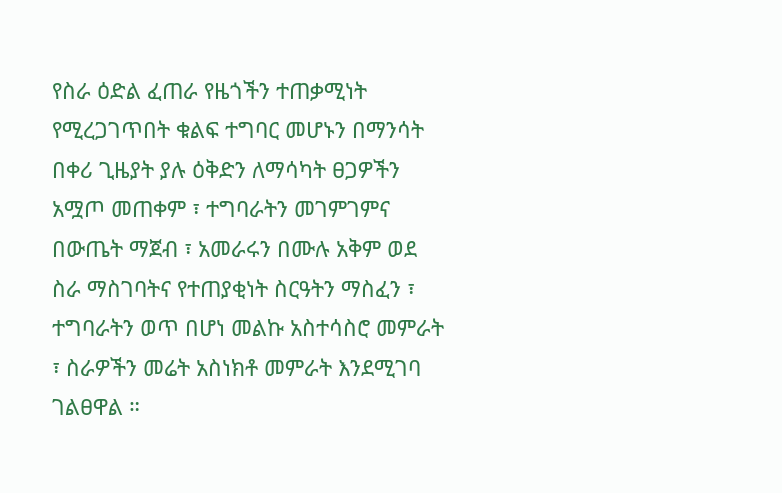የስራ ዕድል ፈጠራ የዜጎችን ተጠቃሚነት የሚረጋገጥበት ቁልፍ ተግባር መሆኑን በማንሳት በቀሪ ጊዜያት ያሉ ዕቅድን ለማሳካት ፀጋዎችን አሟጦ መጠቀም ፣ ተግባራትን መገምገምና በውጤት ማጀብ ፣ አመራሩን በሙሉ አቅም ወደ ስራ ማስገባትና የተጠያቂነት ስርዓትን ማስፈን ፣ ተግባራትን ወጥ በሆነ መልኩ አስተሳስሮ መምራት ፣ ስራዎችን መሬት አስነክቶ መምራት እንደሚገባ ገልፀዋል ።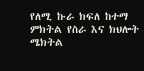የለሚ ኩራ ክፍለ ከተማ ምክትል የስራ እና ክህሎት ሜክትል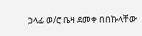ኃላፊ ወ/ሮ ቤዛ ደመቀ በበኩላቸው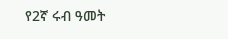የ2ኛ ሩብ ዓመት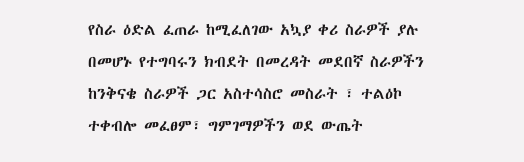የስራ ዕድል ፈጠራ ከሚፈለገው አኳያ ቀሪ ስራዎች ያሉ በመሆኑ የተግባሩን ክብደት በመረዳት መደበኛ ስራዎችን ከንቅናቄ ስራዎች ጋር አስተሳስሮ መስራት ፣ ተልዕኮ ተቀብሎ መፈፀም፣ ግምገማዎችን ወደ ውጤት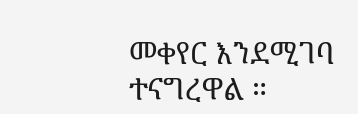መቀየር እንደሚገባ ተናግረዋል ።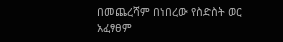በመጨረሻም በነበረው የስድስት ወር አፈፃፀም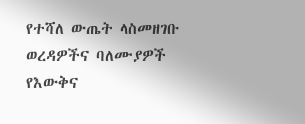የተሻለ ውጤት ላስመዘገቡ ወረዳዎችና ባለሙያዎች የእውቅና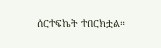ሰርተፍኬት ተበርክቷል።